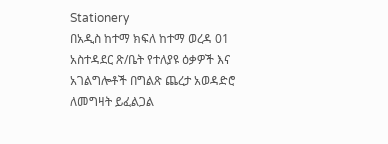Stationery
በአዲስ ከተማ ክፍለ ከተማ ወረዳ 01 አስተዳደር ጽ/ቤት የተለያዩ ዕቃዎች እና አገልግሎቶች በግልጽ ጨረታ አወዳድሮ ለመግዛት ይፈልጋል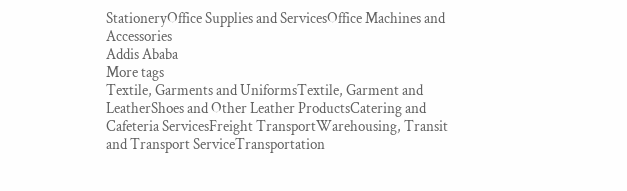StationeryOffice Supplies and ServicesOffice Machines and Accessories
Addis Ababa
More tags
Textile, Garments and UniformsTextile, Garment and LeatherShoes and Other Leather ProductsCatering and Cafeteria ServicesFreight TransportWarehousing, Transit and Transport ServiceTransportation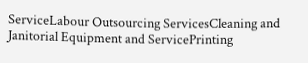ServiceLabour Outsourcing ServicesCleaning and Janitorial Equipment and ServicePrinting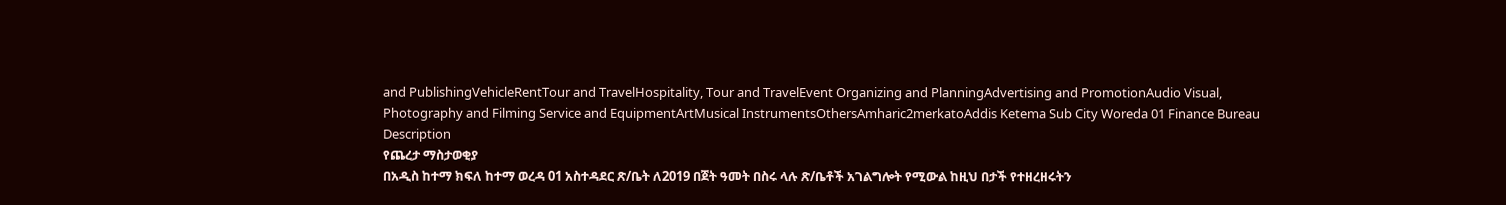and PublishingVehicleRentTour and TravelHospitality, Tour and TravelEvent Organizing and PlanningAdvertising and PromotionAudio Visual, Photography and Filming Service and EquipmentArtMusical InstrumentsOthersAmharic2merkatoAddis Ketema Sub City Woreda 01 Finance Bureau
Description
የጨረታ ማስታወቂያ
በአዲስ ከተማ ክፍለ ከተማ ወረዳ 01 አስተዳደር ጽ/ቤት ለ2019 በጀት ዓመት በስሩ ላሉ ጽ/ቤቶች አገልግሎት የሚውል ከዚህ በታች የተዘረዘሩትን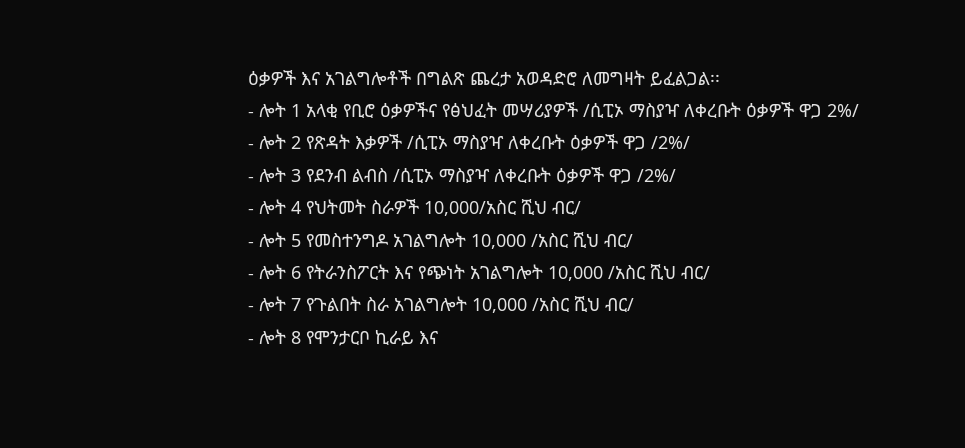ዕቃዎች እና አገልግሎቶች በግልጽ ጨረታ አወዳድሮ ለመግዛት ይፈልጋል፡፡
- ሎት 1 አላቂ የቢሮ ዕቃዎችና የፅህፈት መሣሪያዎች /ሲፒኦ ማስያዣ ለቀረቡት ዕቃዎች ዋጋ 2%/
- ሎት 2 የጽዳት እቃዎች /ሲፒኦ ማስያዣ ለቀረቡት ዕቃዎች ዋጋ /2%/
- ሎት 3 የደንብ ልብስ /ሲፒኦ ማስያዣ ለቀረቡት ዕቃዎች ዋጋ /2%/
- ሎት 4 የህትመት ስራዎች 10,000/አስር ሺህ ብር/
- ሎት 5 የመስተንግዶ አገልግሎት 10,000 /አስር ሺህ ብር/
- ሎት 6 የትራንስፖርት እና የጭነት አገልግሎት 10,000 /አስር ሺህ ብር/
- ሎት 7 የጉልበት ስራ አገልግሎት 10,000 /አስር ሺህ ብር/
- ሎት 8 የሞንታርቦ ኪራይ እና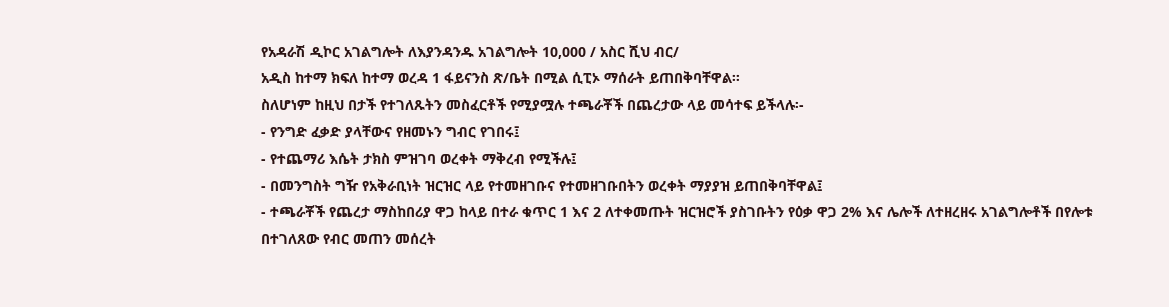የአዳራሽ ዲኮር አገልግሎት ለእያንዳንዱ አገልግሎት 10,000 / አስር ሺህ ብር/
አዲስ ከተማ ክፍለ ከተማ ወረዳ 1 ፋይናንስ ጽ/ቤት በሚል ሲፒኦ ማሰራት ይጠበቅባቸዋል፡፡
ስለሆነም ከዚህ በታች የተገለጹትን መስፈርቶች የሚያሟሉ ተጫራቾች በጨረታው ላይ መሳተፍ ይችላሉ፡-
- የንግድ ፈቃድ ያላቸውና የዘመኑን ግብር የገበሩ፤
- የተጨማሪ እሴት ታክስ ምዝገባ ወረቀት ማቅረብ የሚችሉ፤
- በመንግስት ግዥ የአቅራቢነት ዝርዝር ላይ የተመዘገቡና የተመዘገቡበትን ወረቀት ማያያዝ ይጠበቅባቸዋል፤
- ተጫራቾች የጨረታ ማስከበሪያ ዋጋ ከላይ በተራ ቁጥር 1 እና 2 ለተቀመጡት ዝርዝሮች ያስገቡትን የዕቃ ዋጋ 2% እና ሌሎች ለተዘረዘሩ አገልግሎቶች በየሎቱ በተገለጸው የብር መጠን መሰረት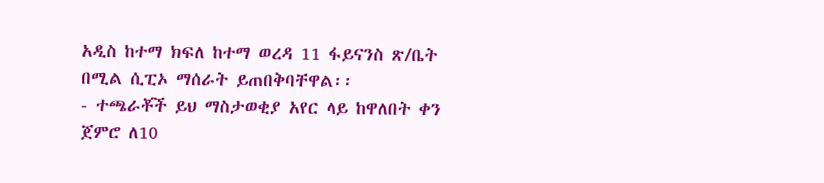አዲስ ከተማ ክፍለ ከተማ ወረዳ 11 ፋይናንስ ጽ/ቤት በሚል ሲፒኦ ማሰራት ይጠበቅባቸዋል፡፡
- ተጫራቾች ይህ ማስታወቂያ አየር ላይ ከዋለበት ቀን ጀምሮ ለ10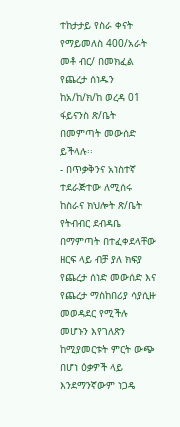ተከታታይ የስራ ቀናት የማይመለስ 400/አራት መቶ ብር/ በመክፈል የጨረታ ሰነዱን ከአ/ከ/ክ/ከ ወረዳ 01 ፋይናንስ ጽ/ቤት በመምጣት መውሰድ ይችላሉ፡፡
- በጥቃቅንና አነስተኛ ተደራጅተው ለሚሰሩ ከስራና ክህሎት ጽ/ቤት የትብብር ደብዳቤ በማምጣት በተፈቀደላቸው ዘርፍ ላይ ብቻ ያለ ክፍያ የጨረታ ሰነድ መውሰድ እና የጨረታ ማስከበሪያ ሳያሲዙ መወዳደር የሚችሉ መሆኑን እየገለጽን ከሚያመርቱት ምርት ውጭ በሆነ ዕቃዎች ላይ እንደማንኛውም ነጋዴ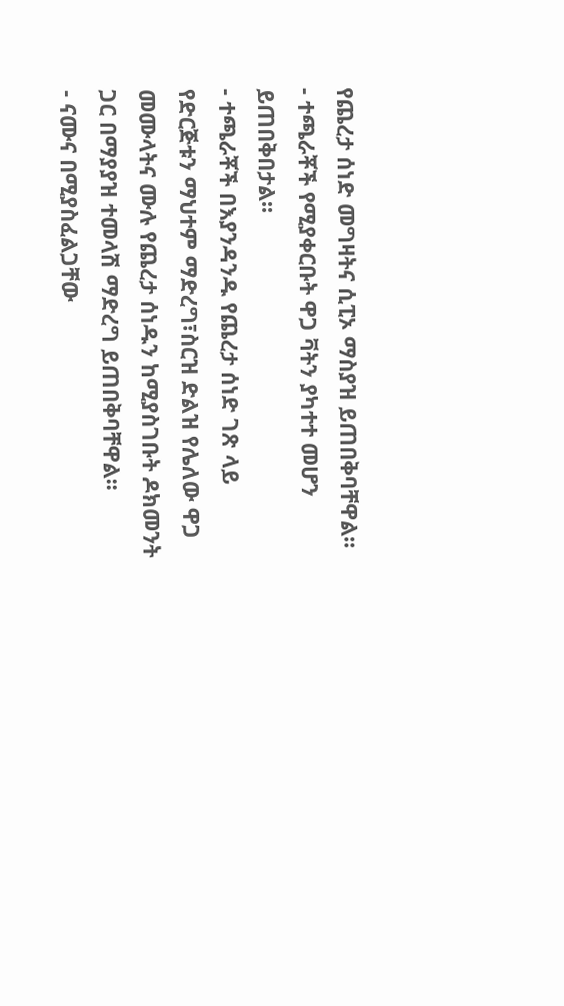የጨረታ ሰነድ መግዛትና ሲፒኦ ማስያዝ ይጠበቅባቸዋል፡፡
- ተጫራቾች የሚያቀርቡት ዋጋ ቫትን ያካተተ መሆን ይጠበቅበታል፡፡
- ተጫራቾች በእያንዳንዱ የጨረታ ሰነድ ገጽ ላይ የድርጅቱን ማህተም ማድረግ፣ስርዝ ድልዝ የሌለው ዋጋ መሙላትና ሙሉ የጨረታ ሰነዱን ከሚያስገቡት ዶክመንት ጋር በማያያዝ ተመላሽ ማድረግ ይጠበቅባቸዋል፡፡
- ናሙና በሚያስፈልጋቸው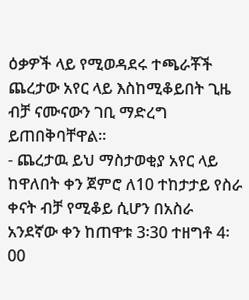ዕቃዎች ላይ የሚወዳደሩ ተጫራቾች ጨረታው አየር ላይ እስከሚቆይበት ጊዜ ብቻ ናሙናውን ገቢ ማድረግ ይጠበቅባቸዋል፡፡
- ጨረታዉ ይህ ማስታወቂያ አየር ላይ ከዋለበት ቀን ጀምሮ ለ10 ተከታታይ የስራ ቀናት ብቻ የሚቆይ ሲሆን በአስራ አንደኛው ቀን ከጠዋቱ 3፡30 ተዘግቶ 4፡00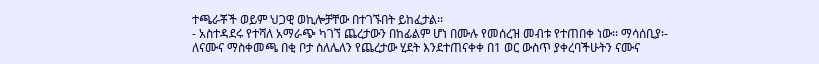ተጫራቾች ወይም ህጋዊ ወኪሎቻቸው በተገኙበት ይከፈታል፡፡
- አስተዳደሩ የተሻለ አማራጭ ካገኘ ጨረታውን በከፊልም ሆነ በሙሉ የመሰረዝ መብቱ የተጠበቀ ነው፡፡ ማሳሰቢያ፡- ለናሙና ማስቀመጫ በቂ ቦታ ስለሌለን የጨረታው ሂደት እንደተጠናቀቀ በ1 ወር ውስጥ ያቀረባችሁትን ናሙና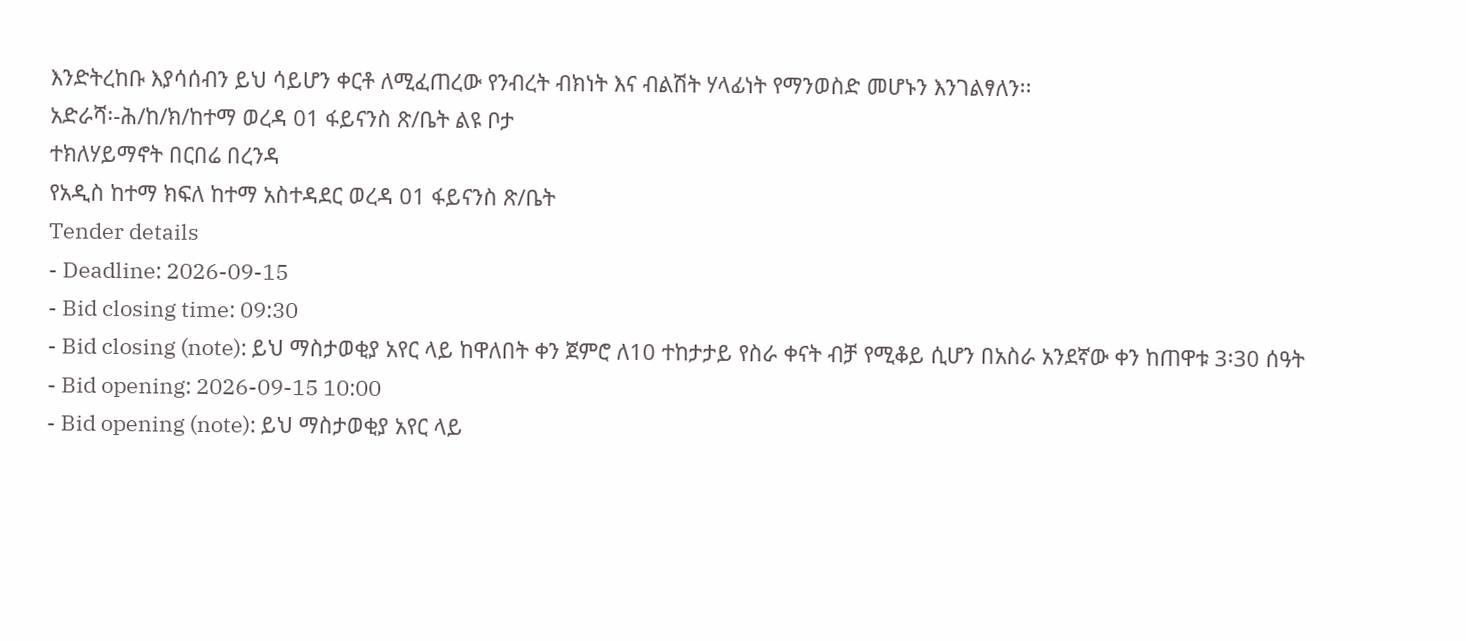እንድትረከቡ እያሳሰብን ይህ ሳይሆን ቀርቶ ለሚፈጠረው የንብረት ብክነት እና ብልሽት ሃላፊነት የማንወስድ መሆኑን እንገልፃለን፡፡
አድራሻ፡-ሕ/ከ/ክ/ከተማ ወረዳ 01 ፋይናንስ ጽ/ቤት ልዩ ቦታ
ተክለሃይማኖት በርበሬ በረንዳ
የአዲስ ከተማ ክፍለ ከተማ አስተዳደር ወረዳ 01 ፋይናንስ ጽ/ቤት
Tender details
- Deadline: 2026-09-15
- Bid closing time: 09:30
- Bid closing (note): ይህ ማስታወቂያ አየር ላይ ከዋለበት ቀን ጀምሮ ለ10 ተከታታይ የስራ ቀናት ብቻ የሚቆይ ሲሆን በአስራ አንደኛው ቀን ከጠዋቱ 3፡30 ሰዓት
- Bid opening: 2026-09-15 10:00
- Bid opening (note): ይህ ማስታወቂያ አየር ላይ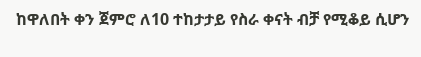ከዋለበት ቀን ጀምሮ ለ10 ተከታታይ የስራ ቀናት ብቻ የሚቆይ ሲሆን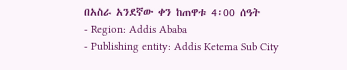በአስራ አንደኛው ቀን ከጠዋቱ 4፡00 ሰዓት
- Region: Addis Ababa
- Publishing entity: Addis Ketema Sub City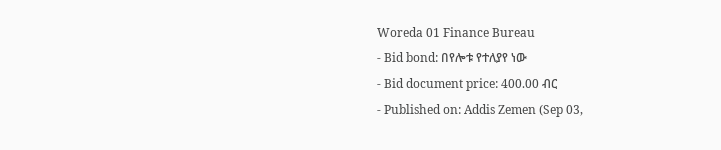Woreda 01 Finance Bureau
- Bid bond: በየሎቱ የተለያየ ነው
- Bid document price: 400.00 ብር
- Published on: Addis Zemen (Sep 03,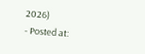2026)
- Posted at: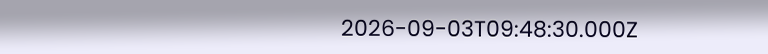2026-09-03T09:48:30.000Z